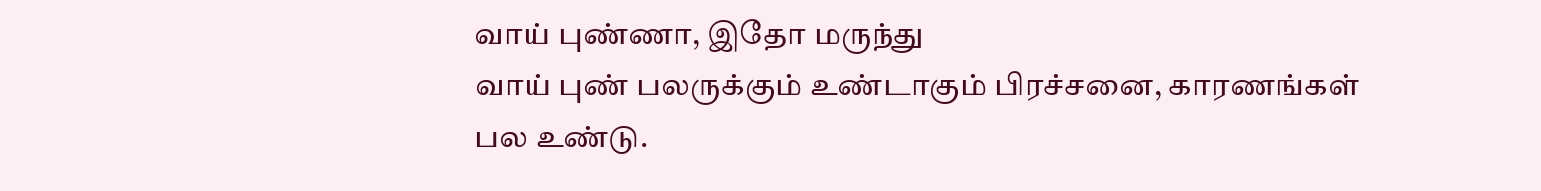வாய் புண்ணா, இதோ மருந்து
வாய் புண் பலருக்கும் உண்டாகும் பிரச்சனை, காரணங்கள் பல உண்டு.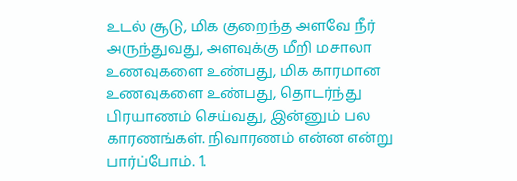உடல் சூடு, மிக குறைந்த அளவே நீர் அருந்துவது, அளவுக்கு மீறி மசாலா உணவுகளை உண்பது, மிக காரமான உணவுகளை உண்பது, தொடர்ந்து பிரயாணம் செய்வது, இன்னும் பல காரணங்கள். நிவாரணம் என்ன என்று பார்ப்போம். 1.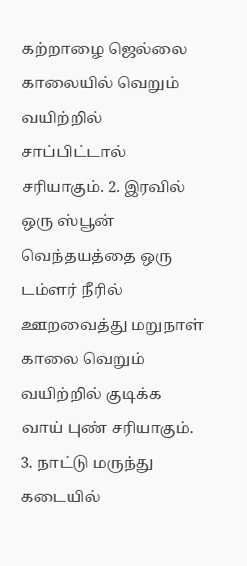கற்றாழை ஜெல்லை காலையில் வெறும் வயிற்றில் சாப்பிட்டால் சரியாகும். 2. இரவில் ஒரு ஸ்பூன் வெந்தயத்தை ஒரு டம்ளர் நீரில் ஊறவைத்து மறுநாள் காலை வெறும் வயிற்றில் குடிக்க வாய் புண் சரியாகும். 3. நாட்டு மருந்து கடையில்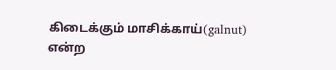கிடைக்கும் மாசிக்காய்(galnut) என்ற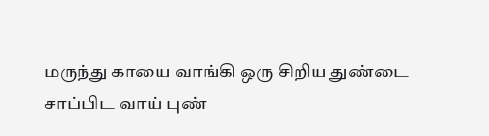மருந்து காயை வாங்கி ஒரு சிறிய துண்டை சாப்பிட வாய் புண்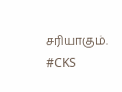சரியாகும். #CKS